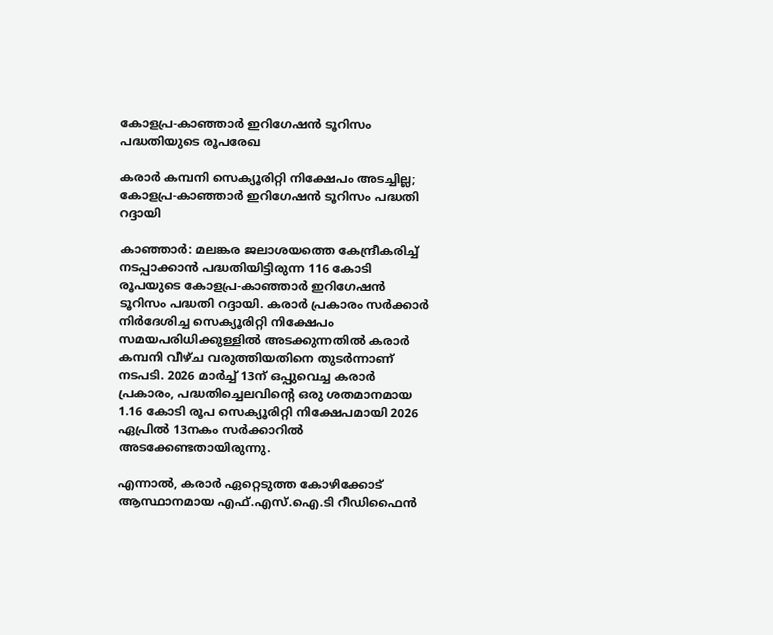കോളപ്ര-കാഞ്ഞാർ ഇറിഗേഷൻ ടൂറിസം പദ്ധതിയുടെ രൂപരേഖ

കരാർ കമ്പനി സെക്യൂരിറ്റി നിക്ഷേപം അടച്ചില്ല; കോളപ്ര-കാഞ്ഞാർ ഇറിഗേഷൻ ടൂറിസം പദ്ധതി റദ്ദായി

കാഞ്ഞാർ: മലങ്കര ജലാശയത്തെ കേന്ദ്രീകരിച്ച് നടപ്പാക്കാൻ പദ്ധതിയിട്ടിരുന്ന 116 കോടി രൂപയുടെ കോളപ്ര-കാഞ്ഞാർ ഇറിഗേഷൻ ടൂറിസം പദ്ധതി റദ്ദായി. കരാർ പ്രകാരം സർക്കാർ നിർദേശിച്ച സെക്യൂരിറ്റി നിക്ഷേപം സമയപരിധിക്കുള്ളിൽ അടക്കുന്നതിൽ കരാർ കമ്പനി വീഴ്ച വരുത്തിയതിനെ തുടർന്നാണ് നടപടി. 2026 മാർച്ച് 13ന് ഒപ്പുവെച്ച കരാർ പ്രകാരം, പദ്ധതിച്ചെലവിന്റെ ഒരു ശതമാനമായ 1.16 കോടി രൂപ സെക്യൂരിറ്റി നിക്ഷേപമായി 2026 ഏപ്രിൽ 13നകം സർക്കാറിൽ അടക്കേണ്ടതായിരുന്നു.

എന്നാൽ, കരാർ ഏറ്റെടുത്ത കോഴിക്കോട് ആസ്ഥാനമായ എഫ്.എസ്.ഐ.ടി റീഡിഫൈൻ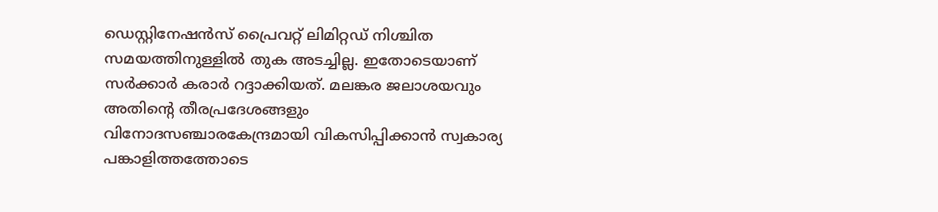ഡെസ്റ്റിനേഷൻസ് പ്രൈവറ്റ് ലിമിറ്റഡ് നിശ്ചിത സമയത്തിനുള്ളിൽ തുക അടച്ചില്ല. ഇതോടെയാണ് സർക്കാർ കരാർ റദ്ദാക്കിയത്. മലങ്കര ജലാശയവും അതിന്റെ തീരപ്രദേശങ്ങളും വിനോദസഞ്ചാരകേന്ദ്രമായി വികസിപ്പിക്കാൻ സ്വകാര്യ പങ്കാളിത്തത്തോടെ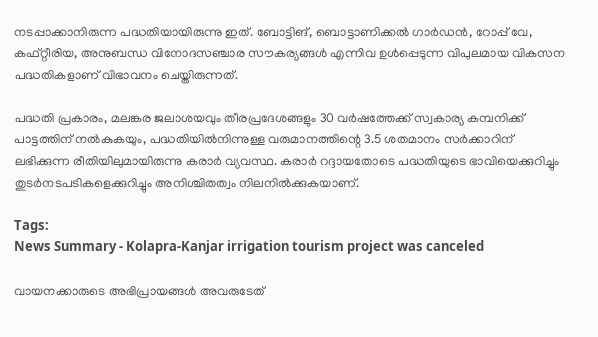നടപ്പാക്കാനിരുന്ന പദ്ധതിയായിരുന്നു ഇത്. ബോട്ടിങ്, ബൊട്ടാണിക്കൽ ഗാർഡൻ, റോപ്പ് വേ, കഫ്റ്റീരിയ, അനുബന്ധ വിനോദസഞ്ചാര സൗകര്യങ്ങൾ എന്നിവ ഉൾപ്പെടുന്ന വിപുലമായ വികസന പദ്ധതികളാണ് വിഭാവനം ചെയ്തിരുന്നത്.

പദ്ധതി പ്രകാരം, മലങ്കര ജലാശയവും തീരപ്രദേശങ്ങളും 30 വർഷത്തേക്ക് സ്വകാര്യ കമ്പനിക്ക് പാട്ടത്തിന് നൽകുകയും, പദ്ധതിയിൽനിന്നുള്ള വരുമാനത്തിന്റെ 3.5 ശതമാനം സർക്കാറിന് ലഭിക്കുന്ന രീതിയിലുമായിരുന്നു കരാർ വ്യവസ്ഥ. കരാർ റദ്ദായതോടെ പദ്ധതിയുടെ ഭാവിയെക്കുറിച്ചും തുടർനടപടികളെക്കുറിച്ചും അനിശ്ചിതത്വം നിലനിൽക്കുകയാണ്.

Tags:
News Summary - Kolapra-Kanjar irrigation tourism project was canceled

വായനക്കാരുടെ അഭിപ്രായങ്ങള്‍ അവരുടേത്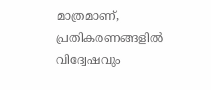മാത്രമാണ്, പ്രതികരണങ്ങളിൽ വിദ്വേഷവും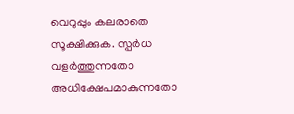വെറുപ്പും കലരാതെ സൂക്ഷിക്കുക. സ്പർധ വളർത്തുന്നതോ അധിക്ഷേപമാകുന്നതോ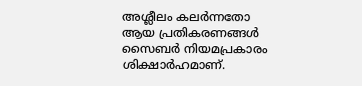അശ്ലീലം കലർന്നതോ ആയ പ്രതികരണങ്ങൾ സൈബർ നിയമപ്രകാരം ശിക്ഷാർഹമാണ്.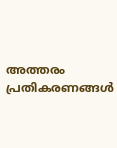അത്തരം പ്രതികരണങ്ങൾ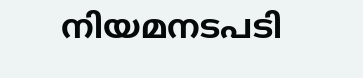നിയമനടപടി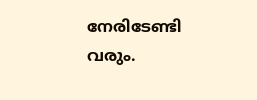നേരിടേണ്ടി വരും.